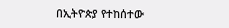በኢትዮጵያ የተከሰተው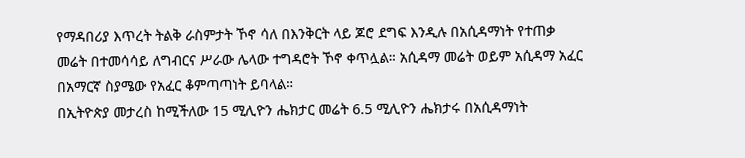የማዳበሪያ እጥረት ትልቅ ራስምታት ኾኖ ሳለ በእንቅርት ላይ ጆሮ ደግፍ እንዲሉ በአሲዳማነት የተጠቃ መሬት በተመሳሳይ ለግብርና ሥራው ሌላው ተግዳሮት ኾኖ ቀጥሏል። አሲዳማ መሬት ወይም አሲዳማ አፈር በአማርኛ ስያሜው የአፈር ቆምጣጣነት ይባላል።
በኢትዮጵያ መታረስ ከሚችለው 15 ሚሊዮን ሔክታር መሬት 6.5 ሚሊዮን ሔክታሩ በአሲዳማነት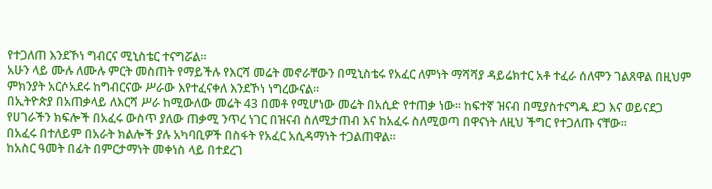የተጋለጠ እንደኾነ ግብርና ሚኒስቴር ተናግሯል።
አሁን ላይ ሙሉ ለሙሉ ምርት መስጠት የማይችሉ የእርሻ መሬት መኖራቸውን በሚኒስቴሩ የአፈር ለምነት ማሻሻያ ዳይሬክተር አቶ ተፈራ ሰለሞን ገልጸዋል በዚህም ምክንያት አርሶአደሩ ከግብርናው ሥራው እየተፈናቀለ እንደኾነ ነግረውናል።
በኢትዮጵያ በአጠቃላይ ለእርሻ ሥራ ከሚውለው መሬት 43 በመቶ የሚሆነው መሬት በአሲድ የተጠቃ ነው። ከፍተኛ ዝናብ በሚያስተናግዱ ደጋ እና ወይናደጋ የሀገራችን ክፍሎች በአፈሩ ውስጥ ያለው ጠቃሚ ንጥረ ነገር በዝናብ ስለሚታጠብ እና ከአፈሩ ስለሚወጣ በዋናነት ለዚህ ችግር የተጋለጡ ናቸው።
በአፈሩ በተለይም በአራት ክልሎች ያሉ አካባቢዎች በስፋት የአፈር አሲዳማነት ተጋልጠዋል።
ከአስር ዓመት በፊት በምርታማነት መቀነስ ላይ በተደረገ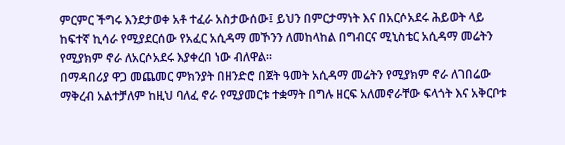ምርምር ችግሩ እንደታወቀ አቶ ተፈራ አስታውሰው፤ ይህን በምርታማነት እና በአርሶአደሩ ሕይወት ላይ ከፍተኛ ኪሳራ የሚያደርሰው የአፈር አሲዳማ መኾንን ለመከላከል በግብርና ሚኒስቴር አሲዳማ መሬትን የሚያክም ኖራ ለአርሶአደሩ እያቀረበ ነው ብለዋል።
በማዳበሪያ ዋጋ መጨመር ምክንያት በዘንድሮ በጀት ዓመት አሲዳማ መሬትን የሚያክም ኖራ ለገበሬው ማቅረብ አልተቻለም ከዚህ ባለፈ ኖራ የሚያመርቱ ተቋማት በግሉ ዘርፍ አለመኖራቸው ፍላጎት እና አቅርቦቱ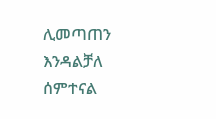ሊመጣጠን እንዳልቻለ ሰምተናል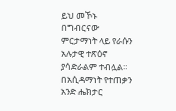ይህ መኾኑ በግብርናው ምርታማነት ላይ የራሱን አሉታዊ ተጽዕኖ ያሳድራልም ተብሏል።
በአሲዳማነት የተጠቃን አንድ ሔክታር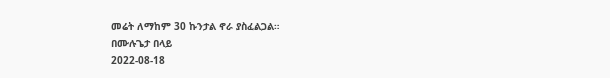መሬት ለማከም 30 ኩንታል ኖራ ያስፈልጋል።
በሙሉጌታ በላይ
2022-08-18